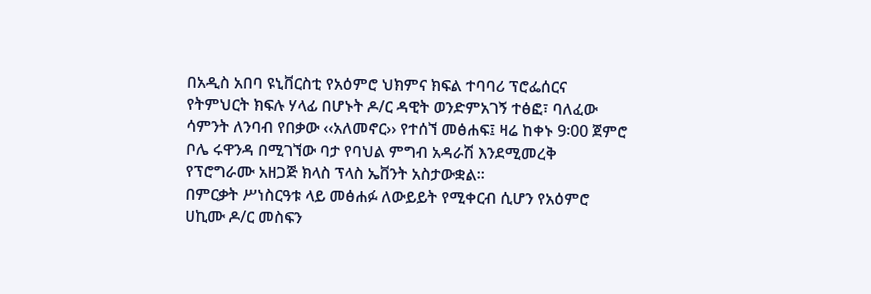በአዲስ አበባ ዩኒቨርስቲ የአዕምሮ ህክምና ክፍል ተባባሪ ፕሮፌሰርና የትምህርት ክፍሉ ሃላፊ በሆኑት ዶ/ር ዳዊት ወንድምአገኝ ተፅፎ፣ ባለፈው ሳምንት ለንባብ የበቃው ‹‹አለመኖር›› የተሰኘ መፅሐፍ፤ ዛሬ ከቀኑ 9፡00 ጀምሮ ቦሌ ሩዋንዳ በሚገኘው ባታ የባህል ምግብ አዳራሽ እንደሚመረቅ የፕሮግራሙ አዘጋጅ ክላስ ፕላስ ኤቨንት አስታውቋል፡፡
በምርቃት ሥነስርዓቱ ላይ መፅሐፉ ለውይይት የሚቀርብ ሲሆን የአዕምሮ ሀኪሙ ዶ/ር መስፍን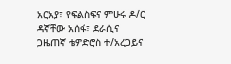አርአያ፣ የፍልስፍና ምሁሩ ዶ/ር ዳኛቸው አሰፋ፣ ደራሲና ጋዜጠኛ ቴዎድሮስ ተ/አረጋይና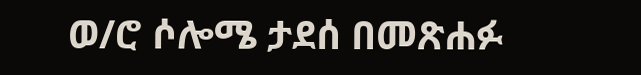ወ/ሮ ሶሎሜ ታደሰ በመጽሐፉ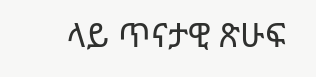ላይ ጥናታዊ ጽሁፍ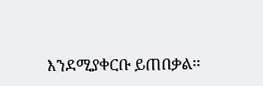እንደሚያቀርቡ ይጠበቃል፡፡